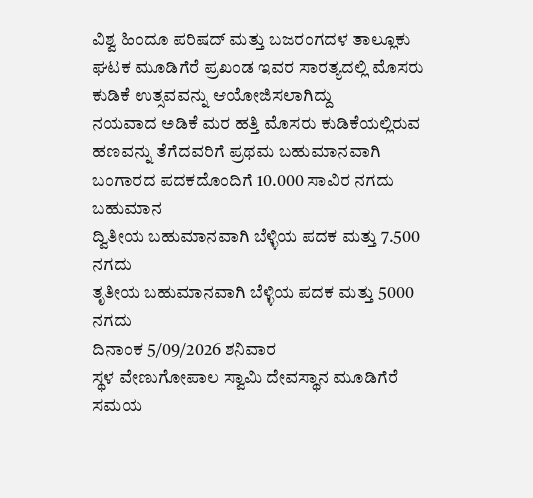ವಿಶ್ವ ಹಿಂದೂ ಪರಿಷದ್ ಮತ್ತು ಬಜರಂಗದಳ ತಾಲ್ಲೂಕು ಘಟಕ ಮೂಡಿಗೆರೆ ಪ್ರಖಂಡ ಇವರ ಸಾರತ್ಯದಲ್ಲಿ ಮೊಸರು ಕುಡಿಕೆ ಉತ್ಸವವನ್ನು ಆಯೋಜಿಸಲಾಗಿದ್ದು
ನಯವಾದ ಅಡಿಕೆ ಮರ ಹತ್ತಿ ಮೊಸರು ಕುಡಿಕೆಯಲ್ಲಿರುವ ಹಣವನ್ನು ತೆಗೆದವರಿಗೆ ಪ್ರಥಮ ಬಹುಮಾನವಾಗಿ ಬಂಗಾರದ ಪದಕದೊಂದಿಗೆ 10.000 ಸಾವಿರ ನಗದು ಬಹುಮಾನ
ದ್ವಿತೀಯ ಬಹುಮಾನವಾಗಿ ಬೆಳ್ಳಿಯ ಪದಕ ಮತ್ತು 7.500 ನಗದು
ತೃತೀಯ ಬಹುಮಾನವಾಗಿ ಬೆಳ್ಳಿಯ ಪದಕ ಮತ್ತು 5000 ನಗದು
ದಿನಾಂಕ 5/09/2026 ಶನಿವಾರ
ಸ್ಥಳ ವೇಣುಗೋಪಾಲ ಸ್ವಾಮಿ ದೇವಸ್ಥಾನ ಮೂಡಿಗೆರೆ
ಸಮಯ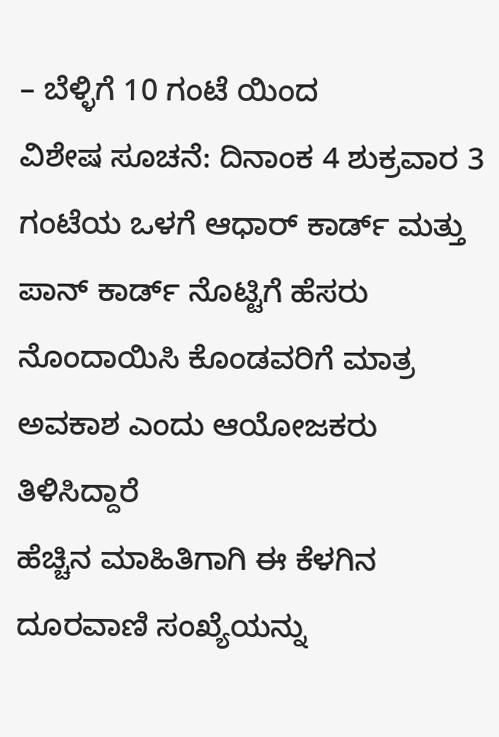– ಬೆಳ್ಳಿಗೆ 10 ಗಂಟೆ ಯಿಂದ
ವಿಶೇಷ ಸೂಚನೆ: ದಿನಾಂಕ 4 ಶುಕ್ರವಾರ 3 ಗಂಟೆಯ ಒಳಗೆ ಆಧಾರ್ ಕಾರ್ಡ್ ಮತ್ತು ಪಾನ್ ಕಾರ್ಡ್ ನೊಟ್ಟಿಗೆ ಹೆಸರು ನೊಂದಾಯಿಸಿ ಕೊಂಡವರಿಗೆ ಮಾತ್ರ ಅವಕಾಶ ಎಂದು ಆಯೋಜಕರು ತಿಳಿಸಿದ್ದಾರೆ
ಹೆಚ್ಚಿನ ಮಾಹಿತಿಗಾಗಿ ಈ ಕೆಳಗಿನ ದೂರವಾಣಿ ಸಂಖ್ಯೆಯನ್ನು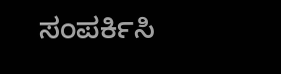ಸಂಪರ್ಕಿಸಿ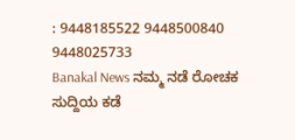: 9448185522 9448500840 9448025733
Banakal News ನಮ್ಮ ನಡೆ ರೋಚಕ ಸುದ್ದಿಯ ಕಡೆ